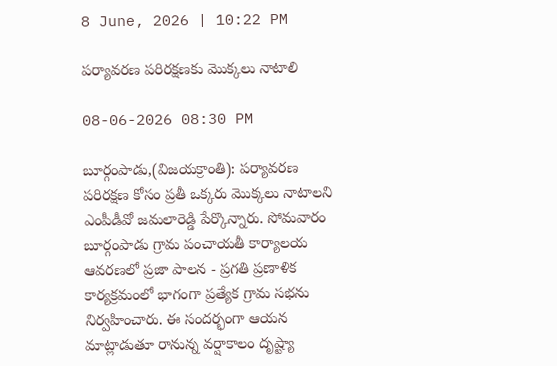8 June, 2026 | 10:22 PM

పర్యావరణ పరిరక్షణకు మొక్కలు నాటాలి

08-06-2026 08:30 PM

బూర్గంపాడు,(విజయక్రాంతి): పర్యావరణ పరిరక్షణ కోసం ప్రతీ ఒక్కరు మొక్కలు నాటాలని ఎంపీడీవో జమలారెడ్డి పేర్కొన్నారు. సోమవారం బూర్గంపాడు గ్రామ పంచాయతీ కార్యాలయ ఆవరణలో ప్రజా పాలన - ప్రగతి ప్రణాళిక కార్యక్రమంలో భాగంగా ప్రత్యేక గ్రామ సభను నిర్వహించారు. ఈ సందర్భంగా ఆయన మాట్లాడుతూ రానున్న వర్షాకాలం దృష్ట్యా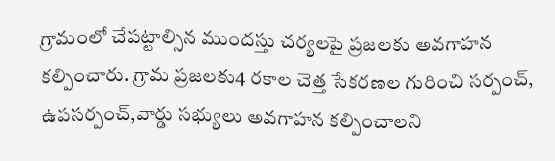గ్రామంలో చేపట్టాల్సిన ముందస్తు చర్యలపై ప్రజలకు అవగాహన కల్పించారు. గ్రామ ప్రజలకు4 రకాల చెత్త సేకరణల గురించి సర్పంచ్, ఉపసర్పంచ్,వార్డు సభ్యులు అవగాహన కల్పించాలని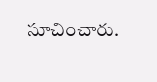సూచించారు.